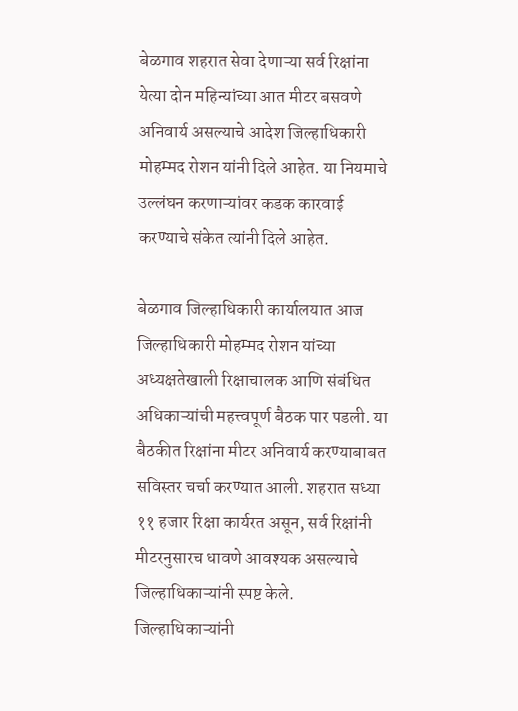बेळगाव शहरात सेवा देणाऱ्या सर्व रिक्षांना येत्या दोन महिन्यांच्या आत मीटर बसवणे अनिवार्य असल्याचे आदेश जिल्हाधिकारी मोहम्मद रोशन यांनी दिले आहेत. या नियमाचे उल्लंघन करणाऱ्यांवर कडक कारवाई करण्याचे संकेत त्यांनी दिले आहेत.

बेळगाव जिल्हाधिकारी कार्यालयात आज जिल्हाधिकारी मोहम्मद रोशन यांच्या अध्यक्षतेखाली रिक्षाचालक आणि संबंधित अधिकाऱ्यांची महत्त्वपूर्ण बैठक पार पडली. या बैठकीत रिक्षांना मीटर अनिवार्य करण्याबाबत सविस्तर चर्चा करण्यात आली. शहरात सध्या ११ हजार रिक्षा कार्यरत असून, सर्व रिक्षांनी मीटरनुसारच धावणे आवश्यक असल्याचे जिल्हाधिकाऱ्यांनी स्पष्ट केले.
जिल्हाधिकाऱ्यांनी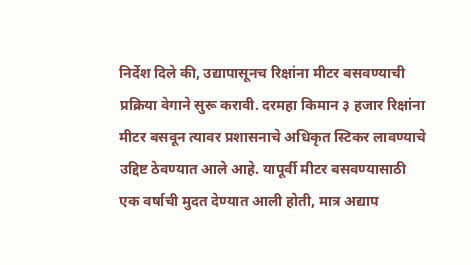निर्देश दिले की, उद्यापासूनच रिक्षांना मीटर बसवण्याची प्रक्रिया वेगाने सुरू करावी. दरमहा किमान ३ हजार रिक्षांना मीटर बसवून त्यावर प्रशासनाचे अधिकृत स्टिकर लावण्याचे उद्दिष्ट ठेवण्यात आले आहे. यापूर्वी मीटर बसवण्यासाठी एक वर्षाची मुदत देण्यात आली होती, मात्र अद्याप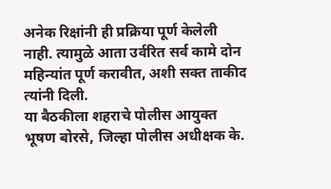अनेक रिक्षांनी ही प्रक्रिया पूर्ण केलेली नाही. त्यामुळे आता उर्वरित सर्व कामे दोन महिन्यांत पूर्ण करावीत, अशी सक्त ताकीद त्यांनी दिली.
या बैठकीला शहराचे पोलीस आयुक्त भूषण बोरसे, जिल्हा पोलीस अधीक्षक के.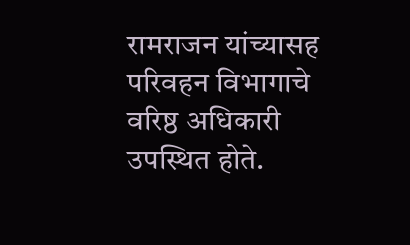रामराजन यांच्यासह परिवहन विभागाचे वरिष्ठ अधिकारी उपस्थित होते.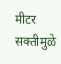मीटर सक्तीमुळे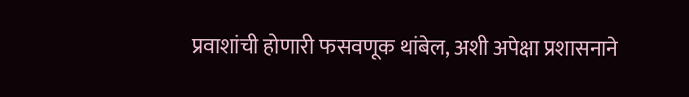प्रवाशांची होणारी फसवणूक थांबेल, अशी अपेक्षा प्रशासनाने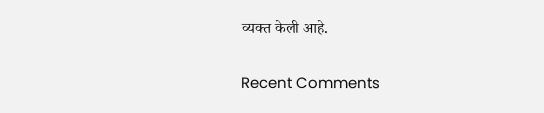व्यक्त केली आहे.


Recent Comments